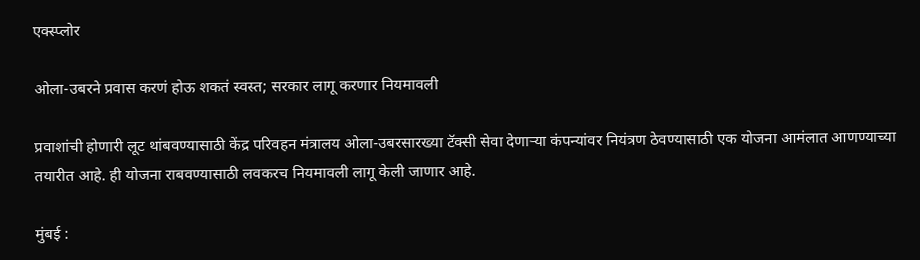एक्स्प्लोर

ओला-उबरने प्रवास करणं होऊ शकतं स्वस्त; सरकार लागू करणार नियमावली

प्रवाशांची होणारी लूट थांबवण्यासाठी केंद्र परिवहन मंत्रालय ओला-उबरसारख्या टॅक्सी सेवा देणाऱ्या कंपन्यांवर नियंत्रण ठेवण्यासाठी एक योजना आमंलात आणण्याच्या तयारीत आहे. ही योजना राबवण्यासाठी लवकरच नियमावली लागू केली जाणार आहे.

मुंबई :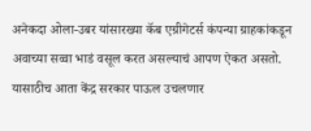अनेकदा ओला-उबर यांसारख्या कॅब एग्रीगेटर्स कंपन्या ग्राहकांकडून अवाच्या सव्वा भाडं वसूल करत असल्याचं आपण ऐकत असतो. यासाठीच आता केंद्र सरकार पाऊल उचलणार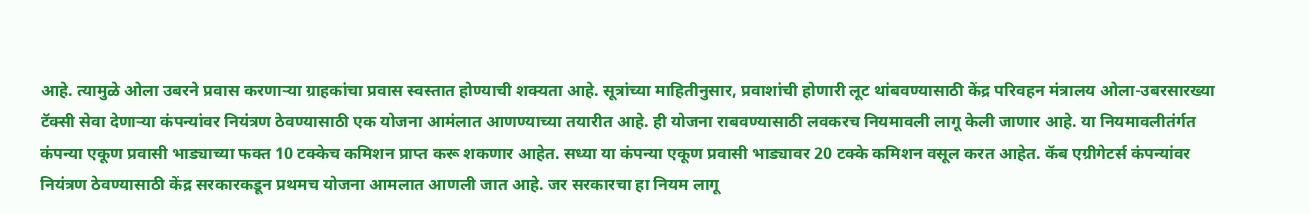आहे. त्यामुळे ओला उबरने प्रवास करणाऱ्या ग्राहकांचा प्रवास स्वस्तात होण्याची शक्यता आहे. सूत्रांच्या माहितीनुसार, प्रवाशांची होणारी लूट थांबवण्यासाठी केंद्र परिवहन मंत्रालय ओला-उबरसारख्या टॅक्सी सेवा देणाऱ्या कंपन्यांवर नियंत्रण ठेवण्यासाठी एक योजना आमंलात आणण्याच्या तयारीत आहे. ही योजना राबवण्यासाठी लवकरच नियमावली लागू केली जाणार आहे. या नियमावलीतंर्गत कंपन्या एकूण प्रवासी भाड्याच्या फक्त 10 टक्केच कमिशन प्राप्त करू शकणार आहेत. सध्या या कंपन्या एकूण प्रवासी भाड्यावर 20 टक्के कमिशन वसूल करत आहेत. कॅब एग्रीगेटर्स कंपन्यांवर नियंत्रण ठेवण्यासाठी केंद्र सरकारकडून प्रथमच योजना आमलात आणली जात आहे. जर सरकारचा हा नियम लागू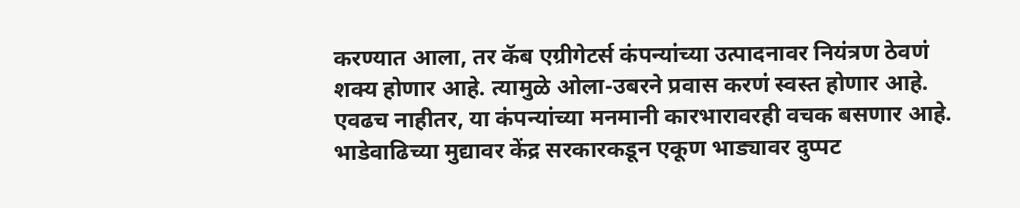करण्यात आला, तर कॅब एग्रीगेटर्स कंपन्यांच्या उत्पादनावर नियंत्रण ठेवणं शक्य होणार आहे. त्यामुळे ओला-उबरने प्रवास करणं स्वस्त होणार आहे. एवढच नाहीतर, या कंपन्यांच्या मनमानी कारभारावरही वचक बसणार आहे. भाडेवाढिच्या मुद्यावर केंद्र सरकारकडून एकूण भाड्यावर दुप्पट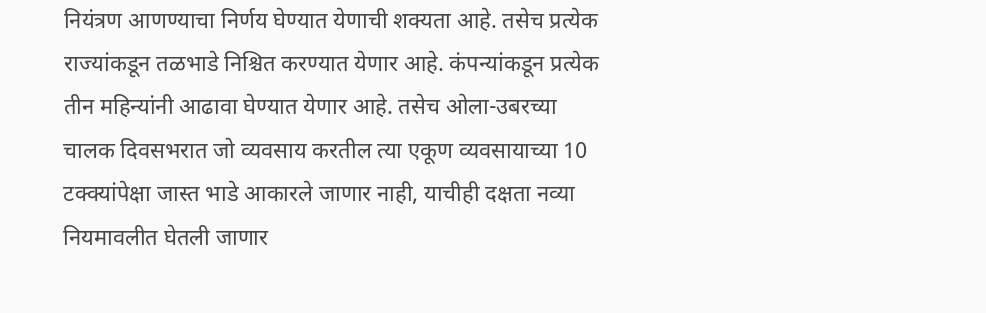नियंत्रण आणण्याचा निर्णय घेण्यात येणाची शक्यता आहे. तसेच प्रत्येक राज्यांकडून तळभाडे निश्चित करण्यात येणार आहे. कंपन्यांकडून प्रत्येक तीन महिन्यांनी आढावा घेण्यात येणार आहे. तसेच ओला-उबरच्या चालक दिवसभरात जो व्यवसाय करतील त्या एकूण व्यवसायाच्या 10 टक्क्यांपेक्षा जास्त भाडे आकारले जाणार नाही, याचीही दक्षता नव्या नियमावलीत घेतली जाणार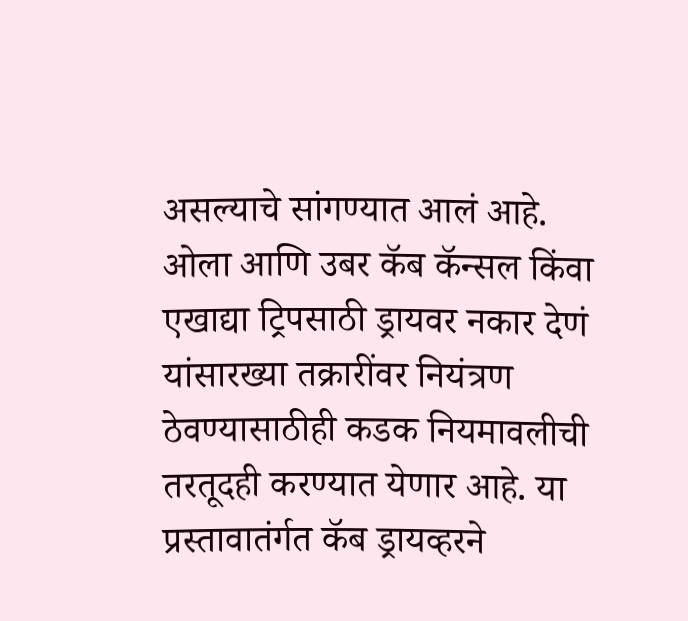असल्याचे सांगण्यात आलं आहे. ओला आणि उबर कॅब कॅन्सल किंवा एखाद्या ट्रिपसाठी ड्रायवर नकार देणं यांसारख्या तक्रारींवर नियंत्रण ठेवण्यासाठीही कडक नियमावलीची तरतूदही करण्यात येणार आहे. या प्रस्तावातंर्गत कॅब ड्रायव्हरने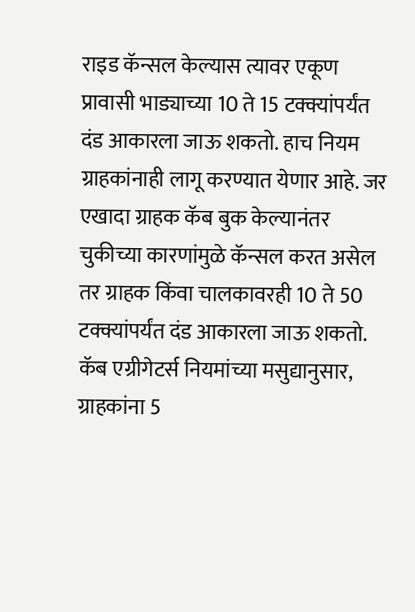राइड कॅन्सल केल्यास त्यावर एकूण प्रावासी भाड्याच्या 10 ते 15 टक्क्यांपर्यंत दंड आकारला जाऊ शकतो. हाच नियम ग्राहकांनाही लागू करण्यात येणार आहे. जर एखादा ग्राहक कॅब बुक केल्यानंतर चुकीच्या कारणांमुळे कॅन्सल करत असेल तर ग्राहक किंवा चालकावरही 10 ते 50 टक्क्यांपर्यंत दंड आकारला जाऊ शकतो. कॅब एग्रीगेटर्स नियमांच्या मसुद्यानुसार, ग्राहकांना 5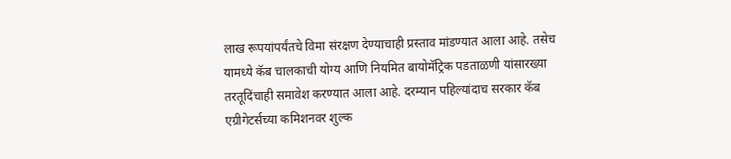लाख रूपयांपर्यंतचे विमा संरक्षण देण्याचाही प्रस्ताव मांडण्यात आला आहे. तसेच यामध्ये कॅब चालकाची योग्य आणि नियमित बायोमॅट्रिक पडताळणी यांसारख्या तरतूदिंचाही समावेश करण्यात आला आहे. दरम्यान पहिल्यांदाच सरकार कॅब एग्रीगेटर्सच्या कमिशनवर शुल्क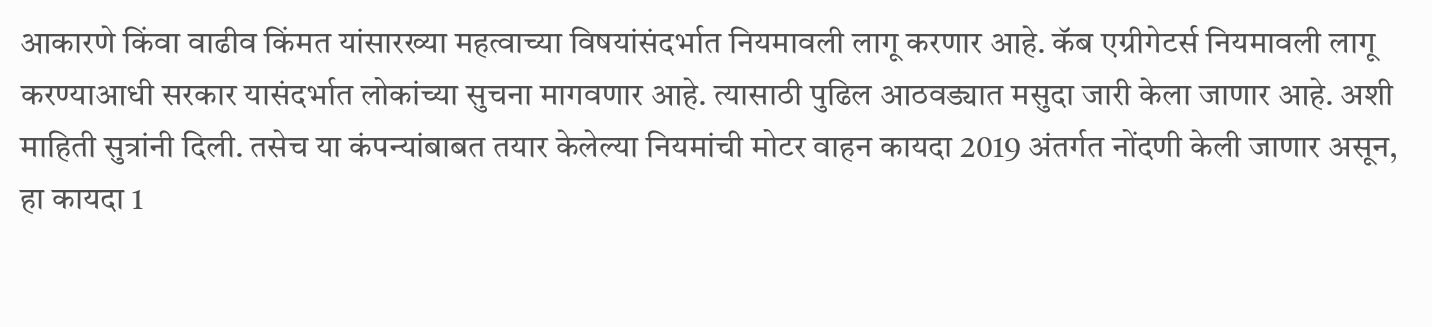आकारणे किंवा वाढीव किंमत यांसारख्या महत्वाच्या विषयांसंदर्भात नियमावली लागू करणार आहे. कॅब एग्रीगेटर्स नियमावली लागू करण्याआधी सरकार यासंदर्भात लोकांच्या सुचना मागवणार आहे. त्यासाठी पुढिल आठवड्यात मसुदा जारी केला जाणार आहे. अशी माहिती सुत्रांनी दिली. तसेच या कंपन्यांबाबत तयार केलेल्या नियमांची मोटर वाहन कायदा 2019 अंतर्गत नोंदणी केली जाणार असून, हा कायदा 1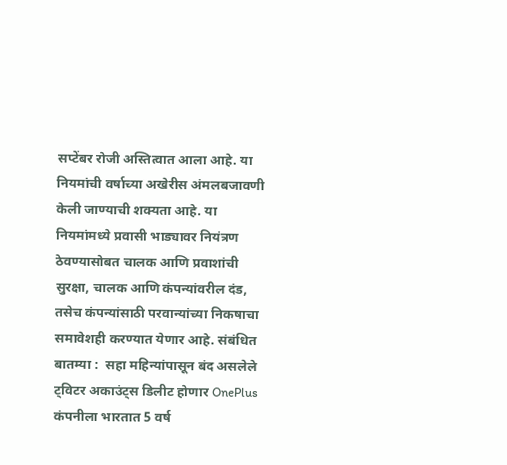सप्टेंबर रोजी अस्तित्वात आला आहे. या नियमांची वर्षाच्या अखेरीस अंमलबजावणी केली जाण्याची शक्यता आहे. या नियमांमध्ये प्रवासी भाड्यावर नियंत्रण ठेवण्यासोबत चालक आणि प्रवाशांची सुरक्षा, चालक आणि कंपन्यांवरील दंड, तसेच कंपन्यांसाठी परवान्यांच्या निकषाचा समावेशही करण्यात येणार आहे. संबंधित बातम्या :  सहा महिन्यांपासून बंद असलेले ट्विटर अकाउंट्स डिलीट होणार OnePlus कंपनीला भारतात 5 वर्ष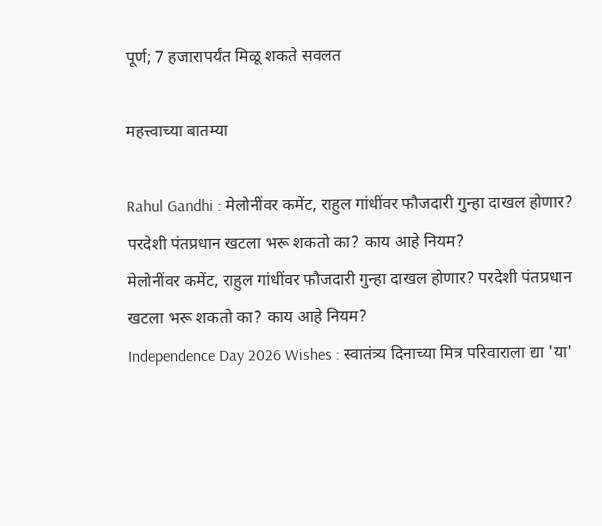पूर्ण; 7 हजारापर्यंत मिळू शकते सवलत

महत्त्वाच्या बातम्या

Rahul Gandhi : मेलोनींवर कमेंट, राहुल गांधींवर फौजदारी गुन्हा दाखल होणार? परदेशी पंतप्रधान खटला भरू शकतो का? काय आहे नियम?
मेलोनींवर कमेंट, राहुल गांधींवर फौजदारी गुन्हा दाखल होणार? परदेशी पंतप्रधान खटला भरू शकतो का? काय आहे नियम?
Independence Day 2026 Wishes : स्वातंत्र्य दिनाच्या मित्र परिवाराला द्या 'या'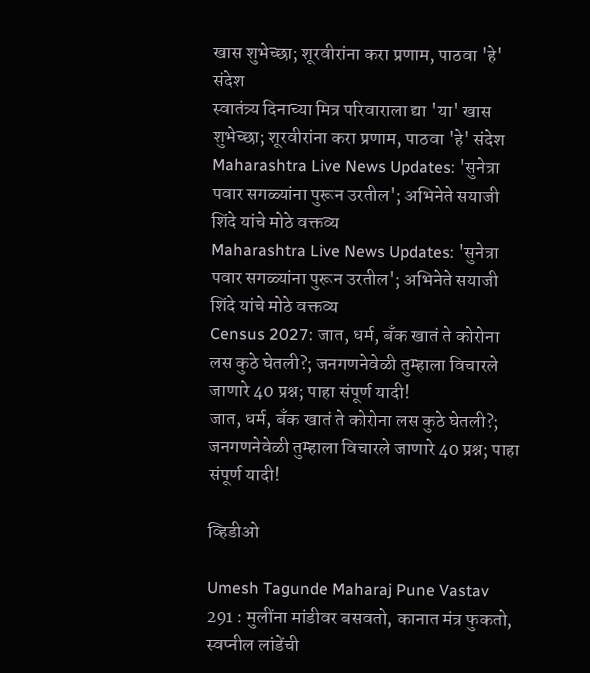खास शुभेच्छा; शूरवीरांना करा प्रणाम, पाठवा 'हे' संदेश
स्वातंत्र्य दिनाच्या मित्र परिवाराला द्या 'या' खास शुभेच्छा; शूरवीरांना करा प्रणाम, पाठवा 'हे' संदेश
Maharashtra Live News Updates: 'सुनेत्रा पवार सगळ्यांना पुरून उरतील'; अभिनेते सयाजी शिंदे यांचे मोठे वक्तव्य
Maharashtra Live News Updates: 'सुनेत्रा पवार सगळ्यांना पुरून उरतील'; अभिनेते सयाजी शिंदे यांचे मोठे वक्तव्य
Census 2027: जात, धर्म, बँक खातं ते कोरोना लस कुठे घेतली?; जनगणनेवेळी तुम्हाला विचारले जाणारे 40 प्रश्न; पाहा संपूर्ण यादी!
जात, धर्म, बँक खातं ते कोरोना लस कुठे घेतली?; जनगणनेवेळी तुम्हाला विचारले जाणारे 40 प्रश्न; पाहा संपूर्ण यादी!

व्हिडीओ

Umesh Tagunde Maharaj Pune Vastav 291 : मुलींना मांडीवर बसवतो, कानात मंत्र फुकतो, स्वप्नील लांडेंची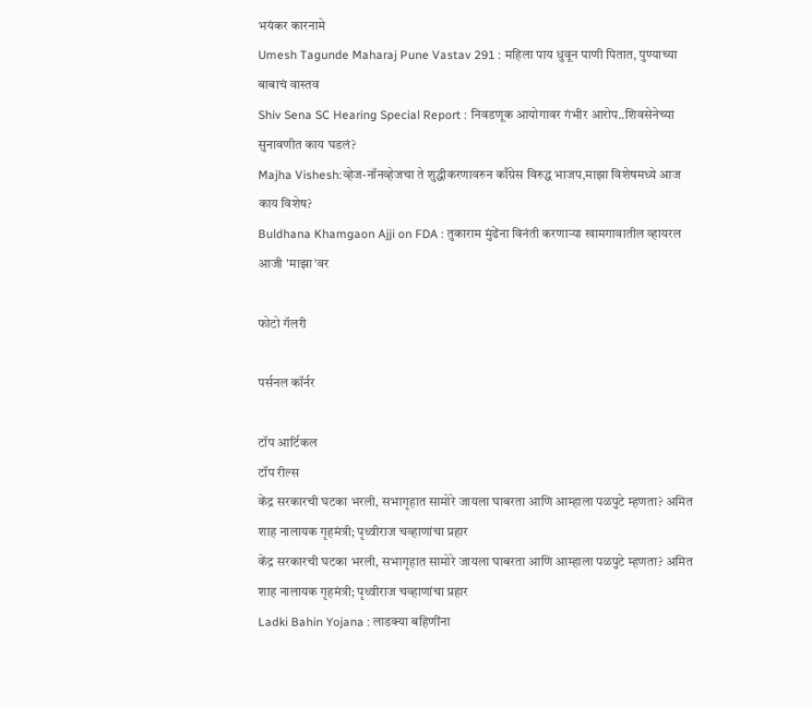भयंकर कारनामे
Umesh Tagunde Maharaj Pune Vastav 291 : महिला पाय धुवून पाणी पितात, पुण्याच्या बाबाचं वास्तव
Shiv Sena SC Hearing Special Report : निवडणूक आयोगावर गंभीर आरोप..शिवसेनेच्या सुनावणीत काय घडलं?
Majha Vishesh:व्हेज-नॉनव्हेजचा ते शुद्धीकरणावरुन काँग्रेस विरुद्ध भाजप,माझा विशेषमध्ये आज काय विशेष?
Buldhana Khamgaon Ajji on FDA : तुकाराम मुंढेंना विनंती करणाऱ्या खामगावातील व्हायरल आजी 'माझा'वर

फोटो गॅलरी

पर्सनल कॉर्नर

टॉप आर्टिकल
टॉप रील्स
केंद्र सरकारची घटका भरली, सभागृहात सामोरे जायला घाबरता आणि आम्हाला पळपुटे म्हणता? अमित शाह नालायक गृहमंत्री; पृथ्वीराज चव्हाणांचा प्रहार
केंद्र सरकारची घटका भरली, सभागृहात सामोरे जायला घाबरता आणि आम्हाला पळपुटे म्हणता? अमित शाह नालायक गृहमंत्री; पृथ्वीराज चव्हाणांचा प्रहार
Ladki Bahin Yojana : लाडक्या बहिणींना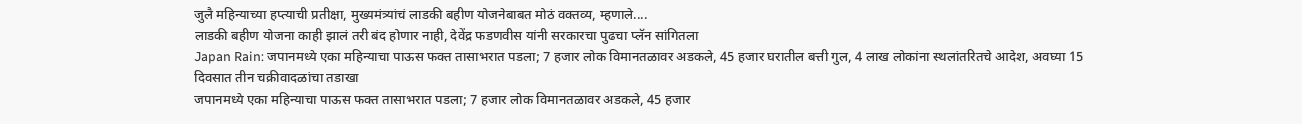जुलै महिन्याच्या हप्त्याची प्रतीक्षा, मुख्यमंत्र्यांचं लाडकी बहीण योजनेबाबत मोठं वक्तव्य, म्हणाले....
लाडकी बहीण योजना काही झालं तरी बंद होणार नाही, देवेंद्र फडणवीस यांनी सरकारचा पुढचा प्लॅन सांगितला
Japan Rain: जपानमध्ये एका महिन्याचा पाऊस फक्त तासाभरात पडला; 7 हजार लोक विमानतळावर अडकले, 45 हजार घरातील बत्ती गुल, 4 लाख लोकांना स्थलांतरितचे आदेश, अवघ्या 15 दिवसात तीन चक्रीवादळांचा तडाखा
जपानमध्ये एका महिन्याचा पाऊस फक्त तासाभरात पडला; 7 हजार लोक विमानतळावर अडकले, 45 हजार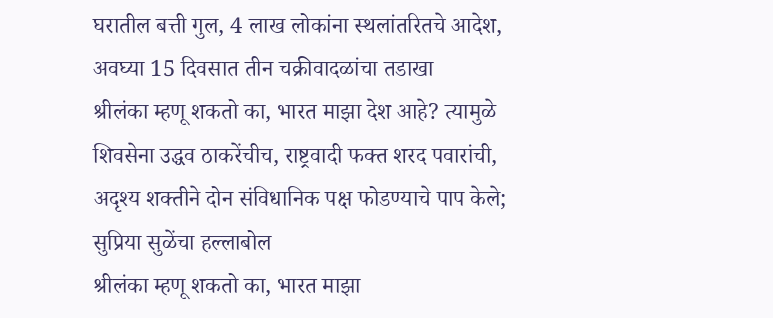घरातील बत्ती गुल, 4 लाख लोकांना स्थलांतरितचे आदेश, अवघ्या 15 दिवसात तीन चक्रीवादळांचा तडाखा
श्रीलंका म्हणू शकतो का, भारत माझा देश आहे? त्यामुळे शिवसेना उद्धव ठाकरेंचीच, राष्ट्रवादी फक्त शरद पवारांची, अदृश्य शक्तीने दोन संविधानिक पक्ष फोडण्याचे पाप केले; सुप्रिया सुळेंचा हल्लाबोल
श्रीलंका म्हणू शकतो का, भारत माझा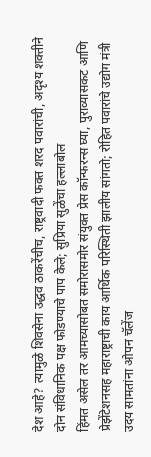देश आहे? त्यामुळे शिवसेना उद्धव ठाकरेंचीच, राष्ट्रवादी फक्त शरद पवारांची, अदृश्य शक्तीने दोन संविधानिक पक्ष फोडण्याचे पाप केले; सुप्रिया सुळेंचा हल्लाबोल
हिंमत असेल तर आमच्यासोबत समोरासमोर संयुक्त प्रेस कॉन्फरन्स घ्या, पुराव्यासकट आणि प्रेझेंटेशनसह महाराष्ट्राची काय आर्थिक परिस्थिती झालीय सांगतो; रोहित पवारांचे उद्योग मंत्री उदय सामतांना ओपन चॅलेंज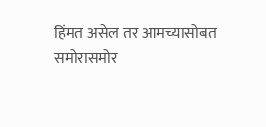हिंमत असेल तर आमच्यासोबत समोरासमोर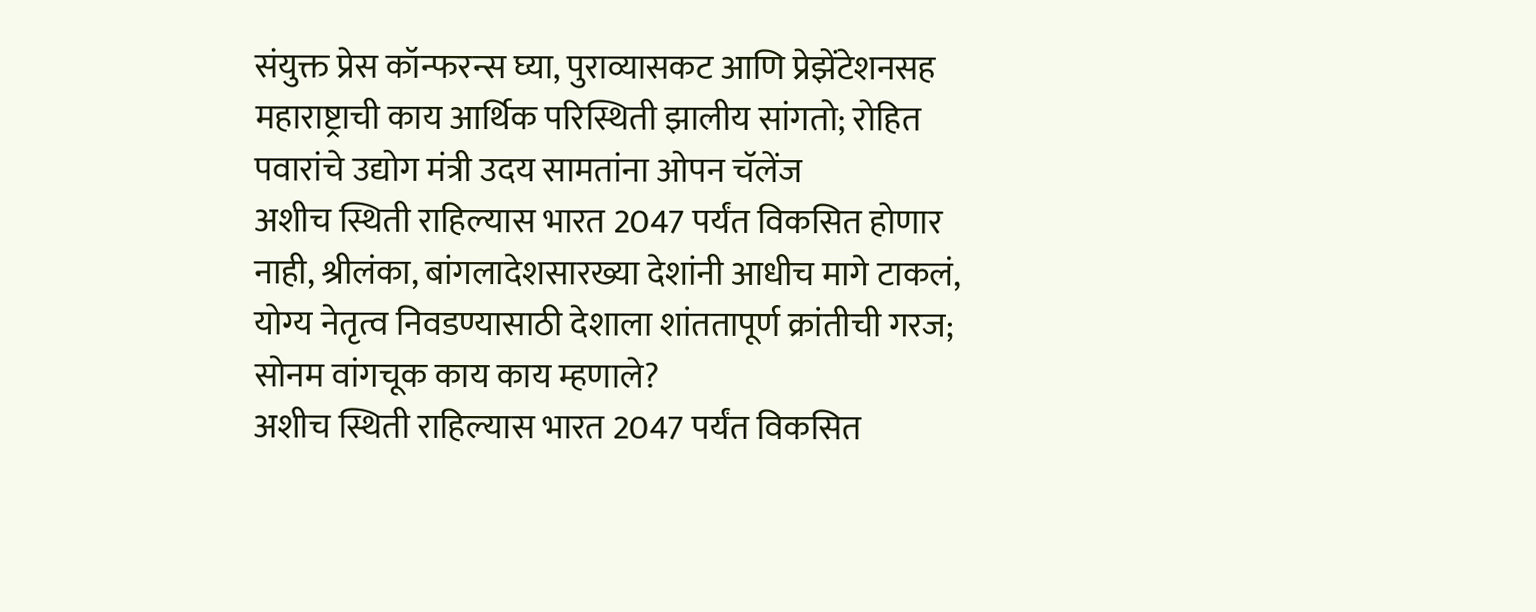संयुक्त प्रेस कॉन्फरन्स घ्या, पुराव्यासकट आणि प्रेझेंटेशनसह महाराष्ट्राची काय आर्थिक परिस्थिती झालीय सांगतो; रोहित पवारांचे उद्योग मंत्री उदय सामतांना ओपन चॅलेंज
अशीच स्थिती राहिल्यास भारत 2047 पर्यंत विकसित होणार नाही, श्रीलंका, बांगलादेशसारख्या देशांनी आधीच मागे टाकलं, योग्य नेतृत्व निवडण्यासाठी देशाला शांततापूर्ण क्रांतीची गरज; सोनम वांगचूक काय काय म्हणाले?
अशीच स्थिती राहिल्यास भारत 2047 पर्यंत विकसित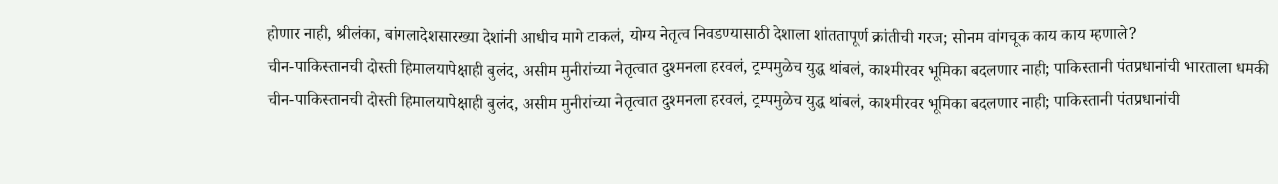होणार नाही, श्रीलंका, बांगलादेशसारख्या देशांनी आधीच मागे टाकलं, योग्य नेतृत्व निवडण्यासाठी देशाला शांततापूर्ण क्रांतीची गरज; सोनम वांगचूक काय काय म्हणाले?
चीन-पाकिस्तानची दोस्ती हिमालयापेक्षाही बुलंद, असीम मुनीरांच्या नेतृत्वात दुश्मनला हरवलं, ट्रम्पमुळेच युद्ध थांबलं, काश्मीरवर भूमिका बदलणार नाही; पाकिस्तानी पंतप्रधानांची भारताला धमकी
चीन-पाकिस्तानची दोस्ती हिमालयापेक्षाही बुलंद, असीम मुनीरांच्या नेतृत्वात दुश्मनला हरवलं, ट्रम्पमुळेच युद्ध थांबलं, काश्मीरवर भूमिका बदलणार नाही; पाकिस्तानी पंतप्रधानांची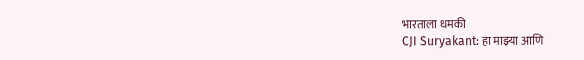भारताला धमकी
CJI Suryakant: हा माझ्या आणि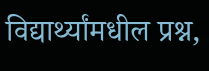विद्यार्थ्यांमधील प्रश्न,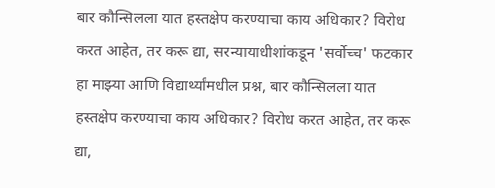बार कौन्सिलला यात हस्तक्षेप करण्याचा काय अधिकार? विरोध करत आहेत, तर करू द्या, सरन्यायाधीशांकडून 'सर्वोच्च' फटकार
हा माझ्या आणि विद्यार्थ्यांमधील प्रश्न, बार कौन्सिलला यात हस्तक्षेप करण्याचा काय अधिकार? विरोध करत आहेत, तर करू द्या,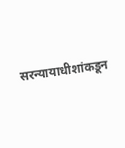सरन्यायाधीशांकडून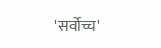'सर्वोच्च'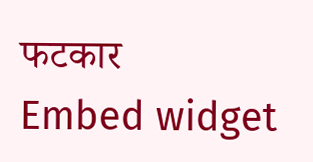फटकार
Embed widget